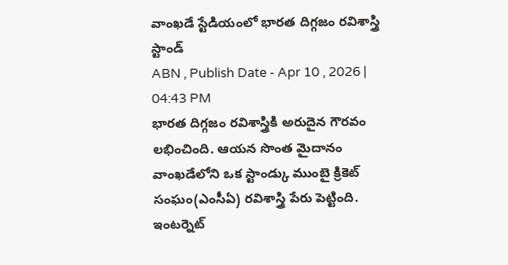వాంఖడే స్టేడియంలో భారత దిగ్గజం రవిశాస్త్రి స్టాండ్
ABN , Publish Date - Apr 10 , 2026 | 04:43 PM
భారత దిగ్గజం రవిశాస్త్రికి అరుదైన గౌరవం లభించింది. ఆయన సొంత మైదానం వాంఖడేలోని ఒక స్టాండ్కు ముంబై క్రికెట్ సంఘం(ఎంసీఏ) రవిశాస్త్రి పేరు పెట్టింది.
ఇంటర్నెట్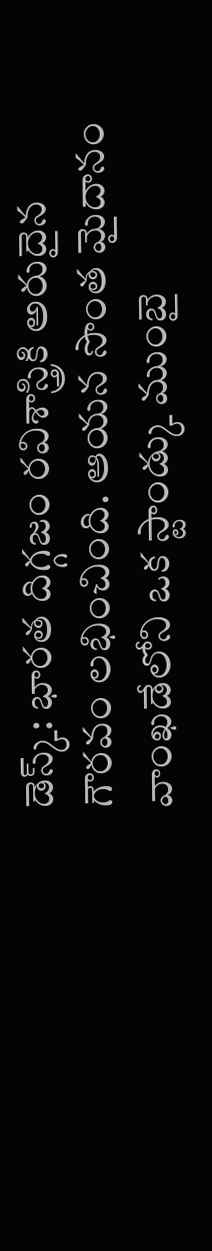డెస్క్: భారత దిగ్గజం రవిశాస్త్రికి అరుదైన గౌరవం లభించింది. ఆయన సొంత మైదానం వాంఖడేలోని ఒక స్టాండ్కు ముంబై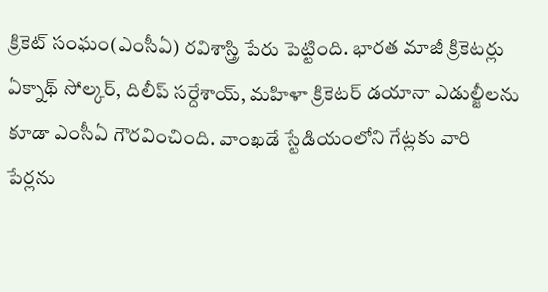క్రికెట్ సంఘం(ఎంసీఏ) రవిశాస్త్రి పేరు పెట్టింది. భారత మాజీ క్రికెటర్లు ఏక్నాథ్ సోల్కర్, దిలీప్ సర్దేశాయ్, మహిళా క్రికెటర్ డయానా ఎడుల్జీలను కూడా ఎంసీఏ గౌరవించింది. వాంఖడే స్టేడియంలోని గేట్లకు వారి పేర్లను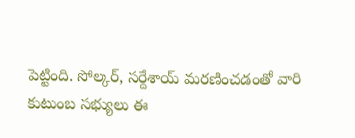పెట్టింది. సోల్కర్, సర్దేశాయ్ మరణించడంతో వారి కుటుంబ సభ్యులు ఈ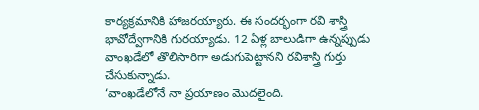కార్యక్రమానికి హాజరయ్యారు. ఈ సందర్భంగా రవి శాస్త్రి భావోద్వేగానికి గురయ్యాడు. 12 ఏళ్ల బాలుడిగా ఉన్నప్పుడు వాంఖడేలో తొలిసారిగా అడుగుపెట్టానని రవిశాస్త్రి గుర్తు చేసుకున్నాడు.
‘వాంఖడేలోనే నా ప్రయాణం మొదలైంది.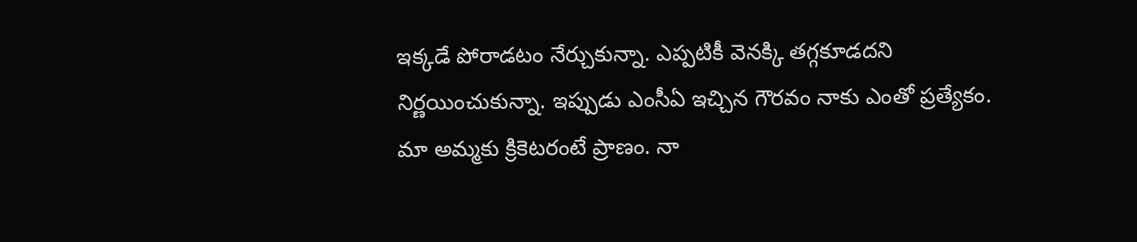ఇక్కడే పోరాడటం నేర్చుకున్నా. ఎప్పటికీ వెనక్కి తగ్గకూడదని నిర్ణయించుకున్నా. ఇప్పుడు ఎంసీఏ ఇచ్చిన గౌరవం నాకు ఎంతో ప్రత్యేకం. మా అమ్మకు క్రికెటరంటే ప్రాణం. నా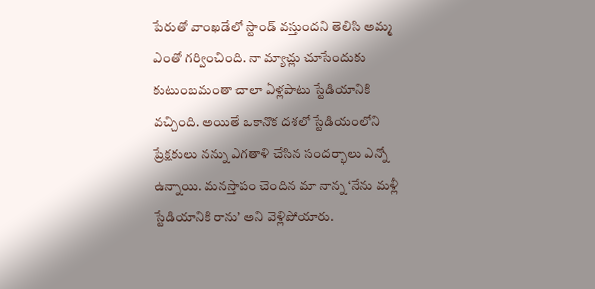పేరుతో వాంఖడేలో స్టాండ్ వస్తుందని తెలిసి అమ్మ ఎంతో గర్వించింది. నా మ్యాచ్లు చూసేందుకు కుటుంబమంతా చాలా ఏళ్లపాటు స్టేడియానికి వచ్చింది. అయితే ఒకానొక దశలో స్టేడియంలోని ప్రేక్షకులు నన్ను ఎగతాళి చేసిన సందర్భాలు ఎన్నో ఉన్నాయి. మనస్తాపం చెందిన మా నాన్న ‘నేను మళ్లీ స్టేడియానికి రాను’ అని వెళ్లిపోయారు.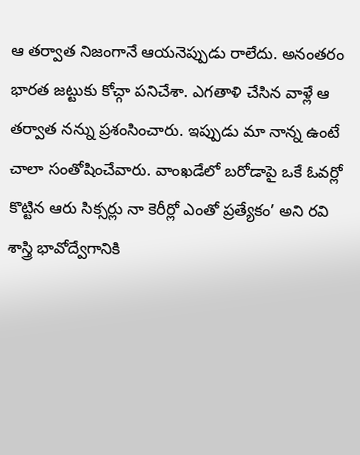ఆ తర్వాత నిజంగానే ఆయనెప్పుడు రాలేదు. అనంతరం భారత జట్టుకు కోచ్గా పనిచేశా. ఎగతాళి చేసిన వాళ్లే ఆ తర్వాత నన్ను ప్రశంసించారు. ఇప్పుడు మా నాన్న ఉంటే చాలా సంతోషించేవారు. వాంఖడేలో బరోడాపై ఒకే ఓవర్లో కొట్టిన ఆరు సిక్సర్లు నా కెరీర్లో ఎంతో ప్రత్యేకం’ అని రవి శాస్త్రి భావోద్వేగానికి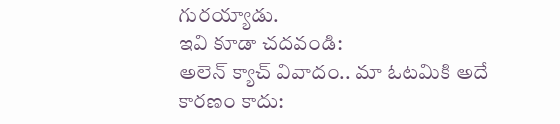గురయ్యాడు.
ఇవి కూడా చదవండి:
అలెన్ క్యాచ్ వివాదం.. మా ఓటమికి అదే కారణం కాదు: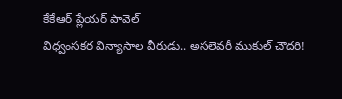కేకేఆర్ ప్లేయర్ పావెల్
విధ్వంసకర విన్యాసాల వీరుడు.. అసలెవరీ ముకుల్ చౌదరి!